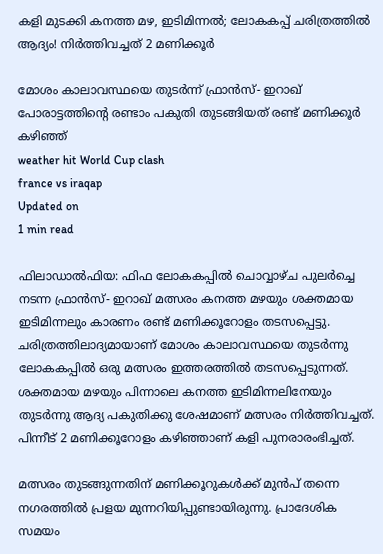കളി മുടക്കി കനത്ത മഴ, ഇടിമിന്നൽ; ലോകകപ്പ് ചരിത്രത്തിൽ ആദ്യം! നിർത്തിവച്ചത് 2 മണിക്കൂർ

മോശം കാലാവസ്ഥയെ തുടർന്ന് ഫ്രാൻസ്- ഇറാഖ് പോരാട്ടത്തിന്റെ രണ്ടാം പകുതി തുടങ്ങിയത് രണ്ട് മണിക്കൂർ കഴിഞ്ഞ്
weather hit World Cup clash
france vs iraqap
Updated on
1 min read

ഫിലാ‍ഡാൽഫിയ: ഫിഫ ലോകകപ്പിൽ ചൊവ്വാഴ്ച പുലർച്ചെ നടന്ന ഫ്രാൻസ്- ഇറാഖ് മത്സരം കനത്ത മഴയും ശക്തമായ ഇടിമിന്നലും കാരണം രണ്ട് മണിക്കൂറോളം തടസപ്പെട്ടു. ചരിത്രത്തിലാദ്യമായാണ് മോശം കാലാവസ്ഥയെ തുടർന്നു ലോകകപ്പിൽ ഒരു മത്സരം ഇത്തരത്തിൽ തടസപ്പെടുന്നത്. ശക്തമായ മഴയും പിന്നാലെ കനത്ത ഇടിമിന്നലിനേയും തുടർന്നു ആദ്യ പകുതിക്കു ശേഷമാണ് മത്സരം നിർത്തിവച്ചത്. പിന്നീട് 2 മണിക്കൂറോളം കഴിഞ്ഞാണ് കളി പുനരാരംഭിച്ചത്.

മത്സരം തുടങ്ങുന്നതിന് മണിക്കൂറുകൾക്ക് മുൻപ് തന്നെ നഗരത്തിൽ പ്രളയ മുന്നറിയിപ്പുണ്ടായിരുന്നു. പ്രാദേശിക സമയം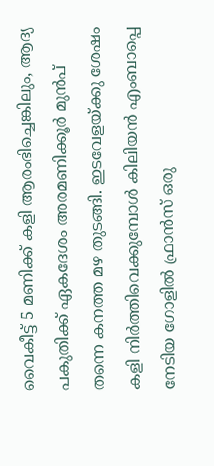വൈകീട്ട് 5 മണിക്ക് കളി ആരംഭിച്ചെങ്കിലും, ആദ്യ പകുതിക്ക് ഏകദേശം അരമണിക്കൂർ മുൻപ് തന്നെ കനത്ത മഴ തുടങ്ങി. ഇടവേളയ്ക്കു ശേഷം കളി നിർത്തിവെക്കുമ്പോൾ കിലിയൻ എംബാപ്പെ നേടിയ ഗോളിൽ ഫ്രാൻസ് ഒരു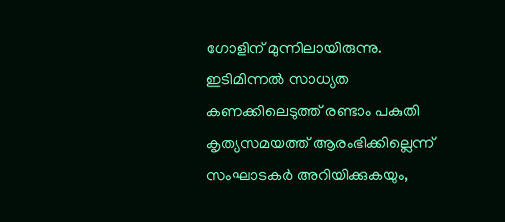ഗോളിന് മുന്നിലായിരുന്നു. ഇടിമിന്നൽ സാധ്യത കണക്കിലെടുത്ത് രണ്ടാം പകുതി കൃത്യസമയത്ത് ആരംഭിക്കില്ലെന്ന് സംഘാടകർ അറിയിക്കുകയും,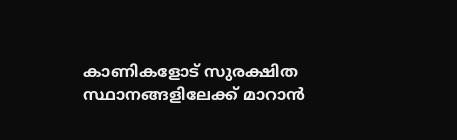കാണികളോട് സുരക്ഷിത സ്ഥാനങ്ങളിലേക്ക് മാറാൻ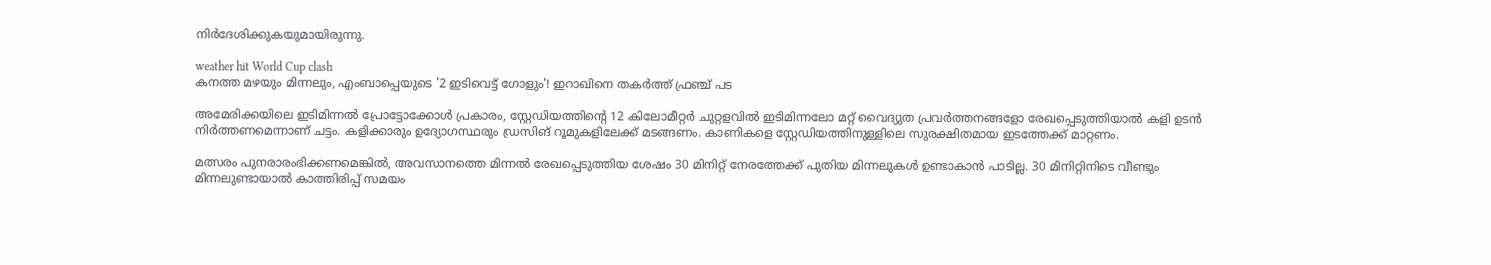നിർദേശിക്കുകയുമായിരുന്നു.

weather hit World Cup clash
കനത്ത മഴയും മിന്നലും, എംബാപ്പെയുടെ '2 ഇടിവെട്ട് ഗോളും'! ഇറാഖിനെ തകർത്ത് ഫ്രഞ്ച് പട

അമേരിക്കയിലെ ഇടിമിന്നൽ പ്രോട്ടോക്കോൾ പ്രകാരം, സ്റ്റേഡിയത്തിന്റെ 12 കിലോമീറ്റർ ചുറ്റളവിൽ ഇടിമിന്നലോ മറ്റ് വൈദ്യുത പ്രവർത്തനങ്ങളോ രേഖപ്പെടുത്തിയാൽ കളി ഉടൻ നിർത്തണമെന്നാണ് ചട്ടം. കളിക്കാരും ഉദ്യോഗസ്ഥരും ഡ്രസിങ് റൂമുകളിലേക്ക് മടങ്ങണം. കാണികളെ സ്റ്റേഡിയത്തിനുള്ളിലെ സുരക്ഷിതമായ ഇടത്തേക്ക് മാറ്റണം.

മത്സരം പുനരാരംഭിക്കണമെങ്കിൽ, അവസാനത്തെ മിന്നൽ രേഖപ്പെടുത്തിയ ശേഷം 30 മിനിറ്റ് നേരത്തേക്ക് പുതിയ മിന്നലുകൾ ഉണ്ടാകാൻ പാടില്ല. 30 മിനിറ്റിനിടെ വീണ്ടും മിന്നലുണ്ടായാൽ കാത്തിരിപ്പ് സമയം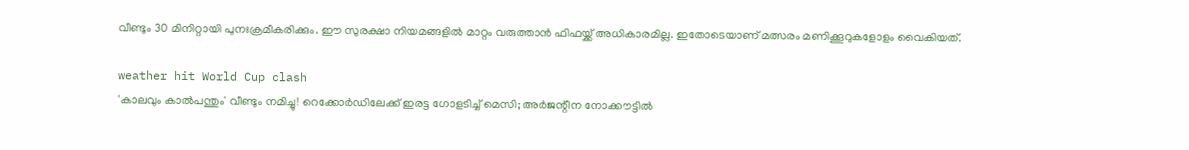വീണ്ടും 30 മിനിറ്റായി പുനഃക്രമീകരിക്കും. ഈ സുരക്ഷാ നിയമങ്ങളിൽ മാറ്റം വരുത്താൻ ഫിഫയ്ക്ക് അധികാരമില്ല. ഇതോടെയാണ് മത്സരം മണിക്കൂറുകളോളം വൈകിയത്.

weather hit World Cup clash
'കാലവും കാല്‍പന്തും' വീണ്ടും നമിച്ചു! റെക്കോർഡിലേക്ക് ഇരട്ട ഗോളടിച്ച് മെസി; അര്‍ജന്റീന നോക്കൗട്ടില്‍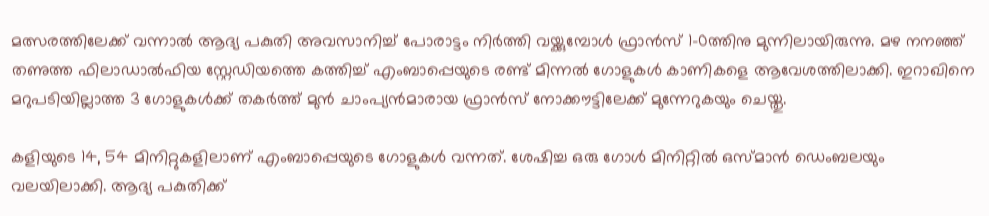മത്സരത്തിലേക്ക് വന്നാൽ ആദ്യ പകുതി അവസാനിച്ച് പോരാട്ടം നിർത്തി വയ്ക്കുമ്പോൾ ഫ്രാൻസ് 1-0ത്തിനു മുന്നിലായിരുന്നു. മഴ നനഞ്ഞ് തണുത്ത ഫിലാഡാൽഫിയ സ്റ്റേഡിയത്തെ കത്തിച്ച് എംബാപ്പെയുടെ രണ്ട് മിന്നൽ ഗോളുകൾ കാണികളെ ആവേശത്തിലാക്കി. ഇറാഖിനെ മറുപടിയില്ലാത്ത 3 ഗോളുകൾക്ക് തകർത്ത് മുൻ ചാംപ്യൻമാരായ ഫ്രാൻസ് നോക്കൗട്ടിലേക്ക് മുന്നേറുകയും ചെയ്തു.

കളിയുടെ 14, 54 മിനിറ്റുകളിലാണ് എംബാപ്പെയുടെ ഗോളുകൾ വന്നത്. ശേഷിച്ച ഒരു ഗോൾ മിനിറ്റിൽ ഒസ്മാൻ ഡെംബലയും വലയിലാക്കി. ആദ്യ പകുതിക്ക്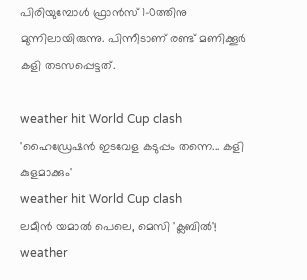പിരിയുമ്പോൾ ഫ്രാൻസ് 1-0ത്തിനു മുന്നിലായിരുന്നു. പിന്നീടാണ് രണ്ട് മണിക്കൂർ കളി തടസപ്പെട്ടത്.

weather hit World Cup clash
'ഹൈഡ്രേഷൻ ഇടവേള കടുപ്പം തന്നെ... കളി കുളമാക്കും'
weather hit World Cup clash
ലമീൻ യമാൽ പെലെ, മെസി 'ക്ലബിൽ'!
weather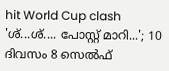hit World Cup clash
'ശ്...ശ്.... പോസ്റ്റ് മാറി...'; 10 ദിവസം 8 സെൽഫ്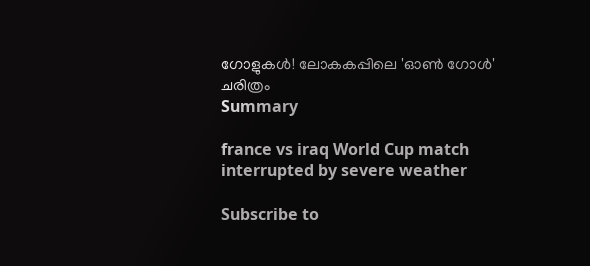ഗോളുകൾ! ലോകകപ്പിലെ 'ഓൺ ഗോൾ' ചരിത്രം
Summary

france vs iraq World Cup match interrupted by severe weather

Subscribe to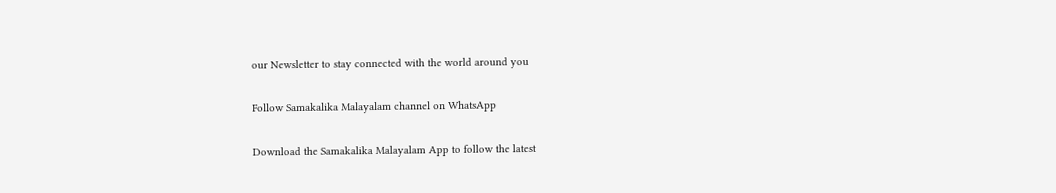our Newsletter to stay connected with the world around you

Follow Samakalika Malayalam channel on WhatsApp

Download the Samakalika Malayalam App to follow the latest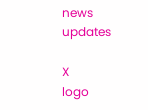news updates

X
logo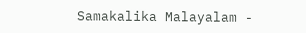Samakalika Malayalam -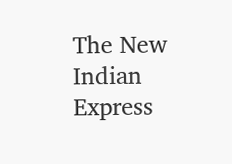The New Indian Express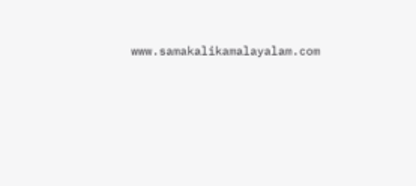www.samakalikamalayalam.com